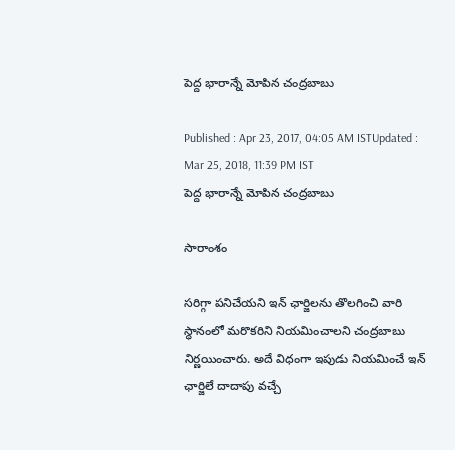పెద్ద భారాన్నే మోపిన చంద్రబాబు

Published : Apr 23, 2017, 04:05 AM ISTUpdated : Mar 25, 2018, 11:39 PM IST
పెద్ద భారాన్నే మోపిన చంద్రబాబు

సారాంశం

సరిగ్గా పనిచేయని ఇన్ ఛార్జిలను తొలగించి వారి స్ధానంలో మరొకరిని నియమించాలని చంద్రబాబు నిర్ణయించారు. అదే విధంగా ఇపుడు నియమించే ఇన్ ఛార్జిలే దాదాపు వచ్చే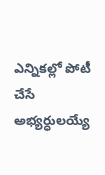ఎన్నికల్లో పోటీ చేసే అభ్యర్ధులయ్యే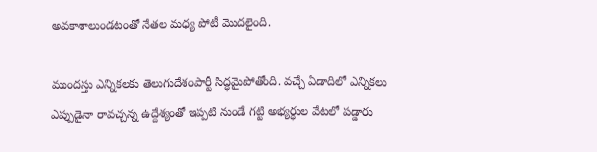అవకాశాలుండటంతో నేతల మధ్య పోటీ మొదలైంది.

ముందస్తు ఎన్నికలకు తెలుగుదేశంపార్టీ సిద్ధమైపోతోంది. వచ్చే ఏడాదిలో ఎన్నికలు ఎప్పుడైనా రావచ్చన్న ఉద్దేశ్యంతో ఇప్పటి నుండే గట్టి అభ్యర్ధుల వేటలో పడ్డారు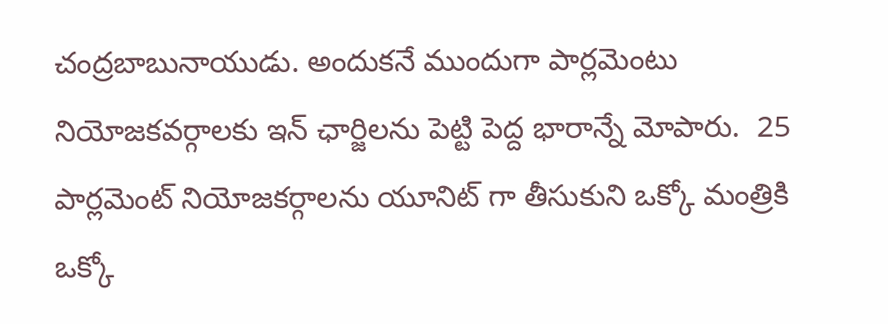చంద్రబాబునాయుడు. అందుకనే ముందుగా పార్లమెంటు నియోజకవర్గాలకు ఇన్ ఛార్జిలను పెట్టి పెద్ద భారాన్నే మోపారు.  25 పార్లమెంట్ నియోజకర్గాలను యూనిట్ గా తీసుకుని ఒక్కో మంత్రికి ఒక్కో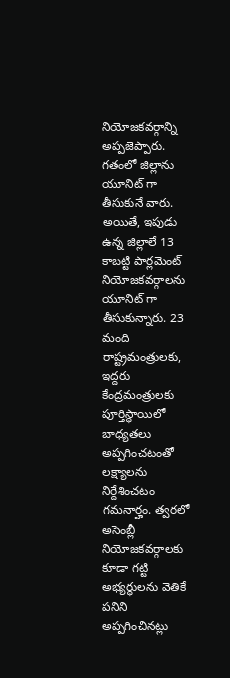నియోజకవర్గాన్ని అప్పజెప్పారు. గతంలో జిల్లాను యూనిట్ గా తీసుకునే వారు. అయితే, ఇపుడు ఉన్న జిల్లాలే 13 కాబట్టి పార్లమెంట్ నియోజకవర్గాలను యూనిట్ గా తీసుకున్నారు. 23 మంది రాష్ట్రమంత్రులకు, ఇద్దరు కేంద్రమంత్రులకు పూర్తిస్ధాయిలో బాధ్యతలు అప్పగించటంతో లక్ష్యాలను నిర్దేశించటం గమనార్హం. త్వరలో అసెంబ్లీ నియోజకవర్గాలకు కూడా గట్టి అభ్యర్ధులను వెతికే పనిని అప్పగించినట్లు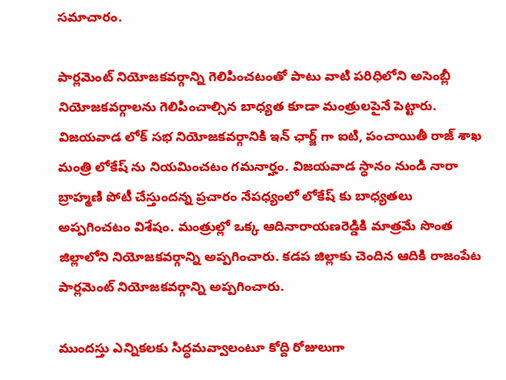సమాచారం.

పార్లమెంట్ నియోజకవర్గాన్ని గెలిపించటంతో పాటు వాటి పరిధిలోని అసెంబ్లీ నియోజకవర్గాలను గెలిపించాల్సిన బాధ్యత కూడా మంత్రులపైనే పెట్టారు. విజయవాడ లోక్ సభ నియోజకవర్గానికి ఇన్ ఛార్జ్ గా ఐటి, పంచాయితీ రాజ్ శాఖ మంత్రి లోకేష్ ను నియమించటం గమనార్హం. విజయవాడ స్ధానం నుండి నారా బ్రాహ్మణి పోటీ చేస్తుందన్న ప్రచారం నేపధ్యంలో లోకేష్ కు బాధ్యతలు అప్పగించటం విశేషం. మంత్రుల్లో ఒక్క ఆదినారాయణరెడ్డికి మాత్రమే సొంత జిల్లాలోని నియోజకవర్గాన్ని అప్పగించారు. కడప జిల్లాకు చెందిన ఆదికి రాజంపేట పార్లమెంట్ నియోజకవర్గాన్ని అప్పగించారు.

ముందస్తు ఎన్నికలకు సిద్ధమవ్వాలంటూ కోద్ది రోజులుగా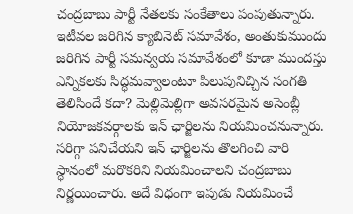చంద్రబాబు పార్టీ నేతలకు సంకేతాలు పంపుతున్నారు. ఇటీవల జరిగిన క్యాబినెట్ సమావేశం, అంతుకుముందు జరిగిన పార్టీ సమన్వయ సమావేశంలో కూడా ముందస్తు ఎన్నికలకు సిద్ధమవ్వాలంటూ పిలుపునిచ్చిన సంగతి తెలిసిందే కదా? మెల్లిమెల్లిగా అవసరమైన అసెంబ్లీ నియోజకవర్గాలకు ఇన్ ఛార్జిలను నియమించనున్నారు. సరిగ్గా పనిచేయని ఇన్ ఛార్జిలను తొలగించి వారి స్ధానంలో మరొకరిని నియమించాలని చంద్రబాబు నిర్ణయించారు. అదే విధంగా ఇపుడు నియమించే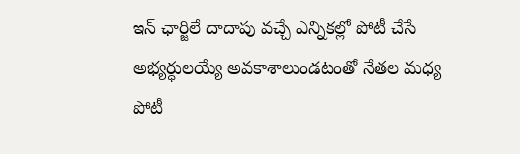ఇన్ ఛార్జిలే దాదాపు వచ్చే ఎన్నికల్లో పోటీ చేసే అభ్యర్ధులయ్యే అవకాశాలుండటంతో నేతల మధ్య పోటీ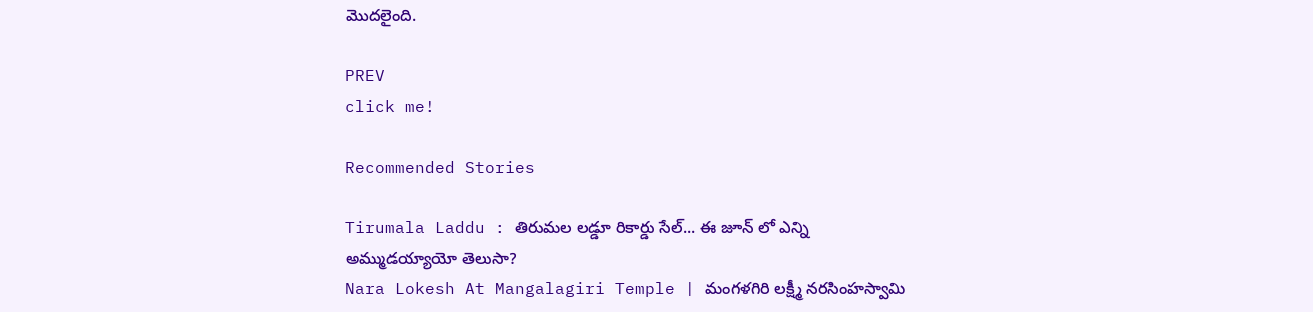మొదలైంది.

PREV
click me!

Recommended Stories

Tirumala Laddu : తిరుమల లడ్డూ రికార్డు సేల్... ఈ జూన్ లో ఎన్ని అమ్ముడయ్యాయో తెలుసా?
Nara Lokesh At Mangalagiri Temple | మంగళగిరి లక్ష్మీ నరసింహస్వామి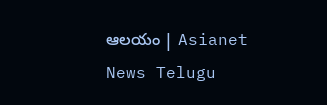ఆలయం | Asianet News Telugu